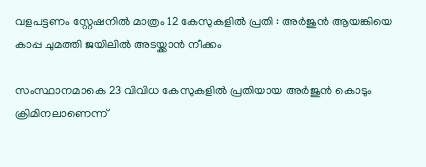വളപട്ടണം സ്റ്റേഷനില്‍ മാത്രം 12 കേസുകളില്‍ പ്രതി : അര്‍ജുന്‍ ആയങ്കിയെ കാപ്പ ചുമത്തി ജയിലില്‍ അടയ്ക്കാന്‍ നീക്കം

സംസ്ഥാനമാകെ 23 വിവിധ കേസുകളില്‍ പ്രതിയായ അര്‍ജുന്‍ കൊടും ക്രിമിനലാണെന്ന്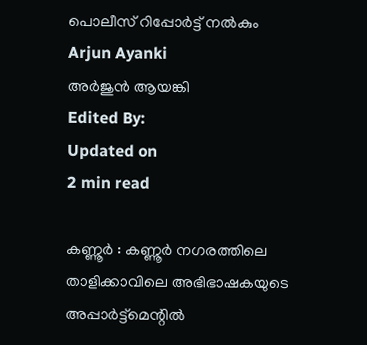പൊലീസ് റിപ്പോര്‍ട്ട് നല്‍കും
Arjun Ayanki
അര്‍ജുന്‍ ആയങ്കി
Edited By:
Updated on
2 min read

കണ്ണൂര്‍ : കണ്ണൂര്‍ നഗരത്തിലെ താളിക്കാവിലെ അഭിഭാഷകയുടെ അപ്പാര്‍ട്ട്‌മെന്റില്‍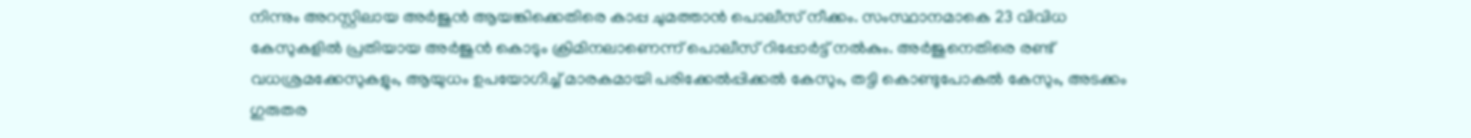നിന്നും അറസ്റ്റിലായ അര്‍ജുന്‍ ആയങ്കിക്കെതിരെ കാപ്പ ചുമത്താന്‍ പൊലീസ് നീക്കം. സംസ്ഥാനമാകെ 23 വിവിധ കേസുകളില്‍ പ്രതിയായ അര്‍ജുന്‍ കൊടും ക്രിമിനലാണെന്ന് പൊലീസ് റിപ്പോര്‍ട്ട് നല്‍കും. അര്‍ജുനെതിരെ രണ്ട് വധശ്രമക്കേസുകളും, ആയുധം ഉപയോഗിച്ച് മാരകമായി പരിക്കേല്‍പ്പിക്കല്‍ കേസും, തട്ടി കൊണ്ടുപോകല്‍ കേസും, അടക്കം ഗുരുതര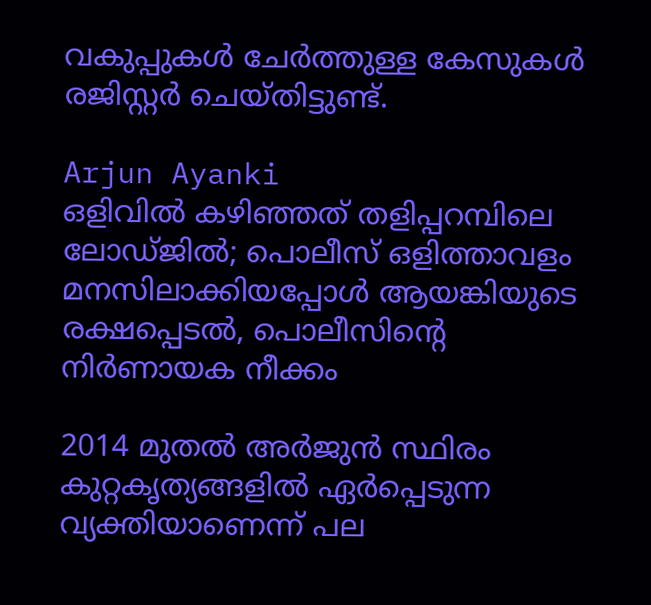വകുപ്പുകള്‍ ചേര്‍ത്തുള്ള കേസുകള്‍ രജിസ്റ്റര്‍ ചെയ്തിട്ടുണ്ട്.

Arjun Ayanki
ഒളിവില്‍ കഴിഞ്ഞത് തളിപ്പറമ്പിലെ ലോഡ്ജില്‍; പൊലീസ് ഒളിത്താവളം മനസിലാക്കിയപ്പോള്‍ ആയങ്കിയുടെ രക്ഷപ്പെടല്‍, പൊലീസിന്റെ നിർണായക നീക്കം

2014 മുതല്‍ അര്‍ജുന്‍ സ്ഥിരം കുറ്റകൃത്യങ്ങളില്‍ ഏര്‍പ്പെടുന്ന വ്യക്തിയാണെന്ന് പല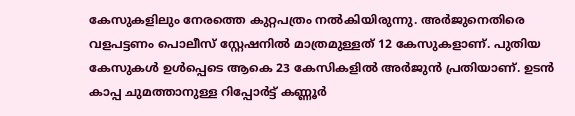കേസുകളിലും നേരത്തെ കുറ്റപത്രം നല്‍കിയിരുന്നു. അര്‍ജുനെതിരെ വളപട്ടണം പൊലീസ് സ്റ്റേഷനില്‍ മാത്രമുള്ളത് 12 കേസുകളാണ്. പുതിയ കേസുകള്‍ ഉള്‍പ്പെടെ ആകെ 23 കേസികളില്‍ അര്‍ജുന്‍ പ്രതിയാണ്. ഉടന്‍ കാപ്പ ചുമത്താനുള്ള റിപ്പോര്‍ട്ട് കണ്ണൂര്‍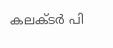കലക്ടര്‍ പി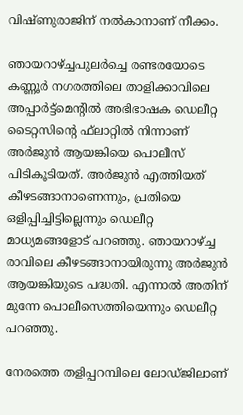വിഷ്ണുരാജിന് നല്‍കാനാണ് നീക്കം.

ഞായറാഴ്ച്ചപുലര്‍ച്ചെ രണ്ടരയോടെ കണ്ണൂര്‍ നഗരത്തിലെ താളിക്കാവിലെ അപ്പാര്‍ട്ട്‌മെന്റില്‍ അഭിഭാഷക ഡെലീറ്റ ടൈറ്റസിന്റെ ഫ്‌ലാറ്റില്‍ നിന്നാണ് അര്‍ജുന്‍ ആയങ്കിയെ പൊലീസ് പിടികൂടിയത്. അര്‍ജുന്‍ എത്തിയത് കീഴടങ്ങാനാണെന്നും, പ്രതിയെ ഒളിപ്പിച്ചിട്ടില്ലെന്നും ഡെലീറ്റ മാധ്യമങ്ങളോട് പറഞ്ഞു. ഞായറാഴ്ച്ച രാവിലെ കീഴടങ്ങാനായിരുന്നു അര്‍ജുന്‍ ആയങ്കിയുടെ പദ്ധതി. എന്നാല്‍ അതിന് മുന്നേ പൊലീസെത്തിയെന്നും ഡെലീറ്റ പറഞ്ഞു.

നേരത്തെ തളിപ്പറമ്പിലെ ലോഡ്ജിലാണ്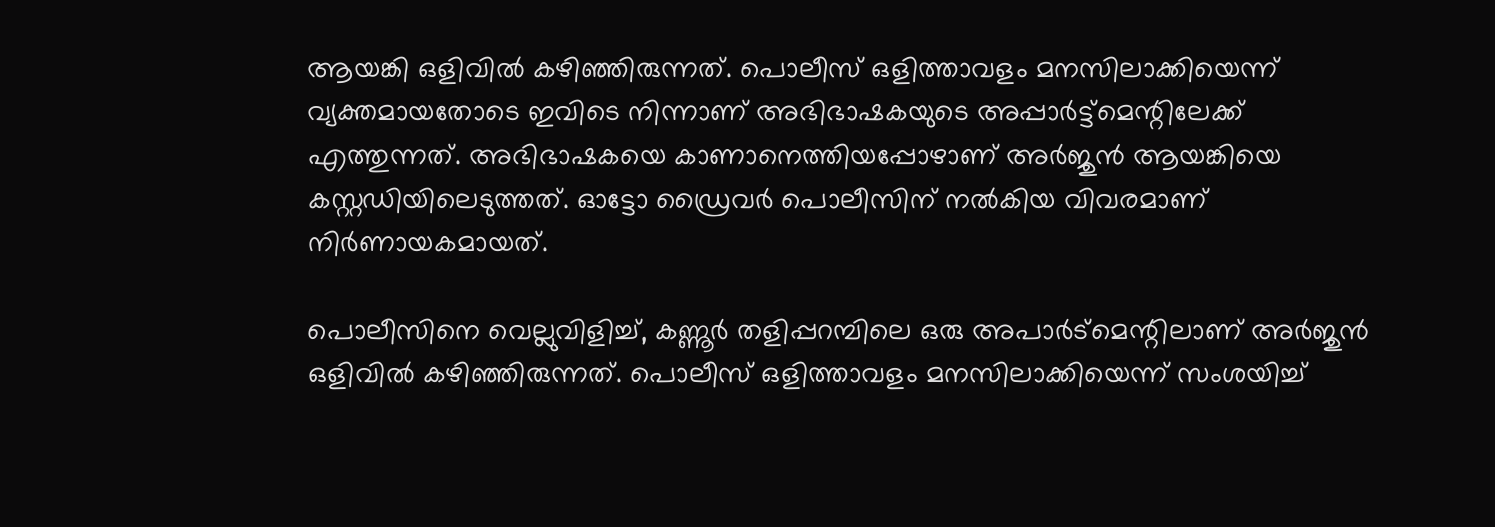ആയങ്കി ഒളിവില്‍ കഴിഞ്ഞിരുന്നത്. പൊലീസ് ഒളിത്താവളം മനസിലാക്കിയെന്ന് വ്യക്തമായതോടെ ഇവിടെ നിന്നാണ് അഭിഭാഷകയുടെ അപ്പാര്‍ട്ട്‌മെന്റിലേക്ക് എത്തുന്നത്. അഭിഭാഷകയെ കാണാനെത്തിയപ്പോഴാണ് അര്‍ജുന്‍ ആയങ്കിയെ കസ്റ്റഡിയിലെടുത്തത്. ഓട്ടോ ഡ്രൈവര്‍ പൊലീസിന് നല്‍കിയ വിവരമാണ് നിര്‍ണായകമായത്.

പൊലീസിനെ വെല്ലുവിളിച്ച്, കണ്ണൂര്‍ തളിപ്പറമ്പിലെ ഒരു അപാര്‍ട്‌മെന്റിലാണ് അര്‍ജുന്‍ ഒളിവില്‍ കഴിഞ്ഞിരുന്നത്. പൊലീസ് ഒളിത്താവളം മനസിലാക്കിയെന്ന് സംശയിച്ച്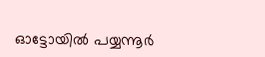ഓട്ടോയില്‍ പയ്യന്നൂര്‍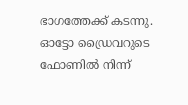ഭാഗത്തേക്ക് കടന്നു. ഓട്ടോ ഡ്രൈവറുടെ ഫോണില്‍ നിന്ന്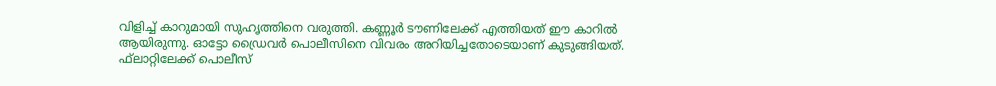വിളിച്ച് കാറുമായി സുഹൃത്തിനെ വരുത്തി. കണ്ണൂര്‍ ടൗണിലേക്ക് എത്തിയത് ഈ കാറില്‍ ആയിരുന്നു. ഓട്ടോ ഡ്രൈവര്‍ പൊലീസിനെ വിവരം അറിയിച്ചതോടെയാണ് കുടുങ്ങിയത്. ഫ്‌ലാറ്റിലേക്ക് പൊലീസ്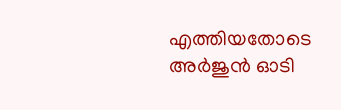എത്തിയതോടെ അര്‍ജുന്‍ ഓടി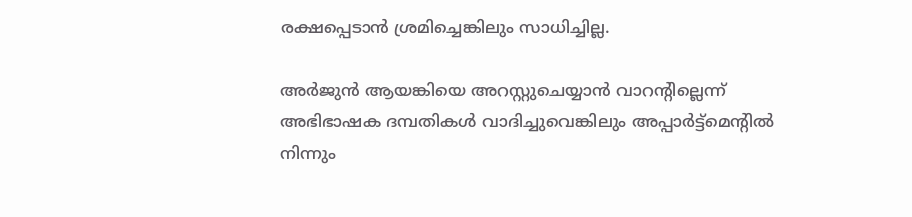രക്ഷപ്പെടാന്‍ ശ്രമിച്ചെങ്കിലും സാധിച്ചില്ല.

അര്‍ജുന്‍ ആയങ്കിയെ അറസ്റ്റുചെയ്യാന്‍ വാറന്റില്ലെന്ന് അഭിഭാഷക ദമ്പതികള്‍ വാദിച്ചുവെങ്കിലും അപ്പാര്‍ട്ട്‌മെന്റില്‍ നിന്നും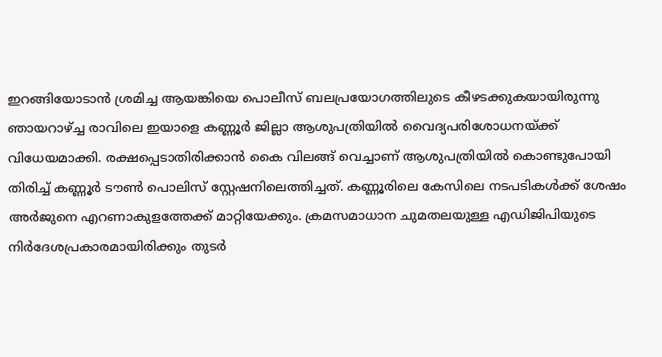ഇറങ്ങിയോടാന്‍ ശ്രമിച്ച ആയങ്കിയെ പൊലീസ് ബലപ്രയോഗത്തിലുടെ കീഴടക്കുകയായിരുന്നു ഞായറാഴ്ച്ച രാവിലെ ഇയാളെ കണ്ണൂര്‍ ജില്ലാ ആശുപത്രിയില്‍ വൈദ്യപരിശോധനയ്ക്ക് വിധേയമാക്കി. രക്ഷപ്പെടാതിരിക്കാന്‍ കൈ വിലങ്ങ് വെച്ചാണ് ആശുപത്രിയില്‍ കൊണ്ടുപോയി തിരിച്ച് കണ്ണൂര്‍ ടൗണ്‍ പൊലിസ് സ്റ്റേഷനിലെത്തിച്ചത്. കണ്ണൂരിലെ കേസിലെ നടപടികള്‍ക്ക് ശേഷം അര്‍ജുനെ എറണാകുളത്തേക്ക് മാറ്റിയേക്കും. ക്രമസമാധാന ചുമതലയുള്ള എഡിജിപിയുടെ നിര്‍ദേശപ്രകാരമായിരിക്കും തുടര്‍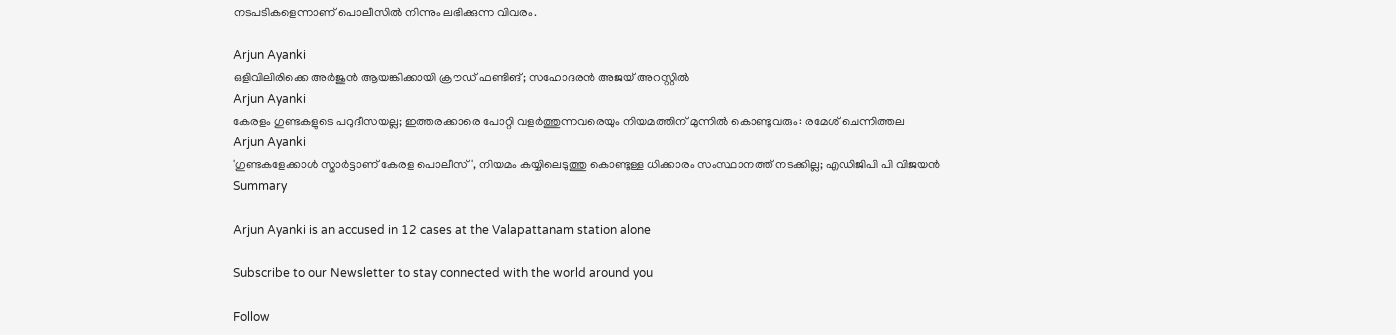നടപടികളെന്നാണ് പൊലീസില്‍ നിന്നും ലഭിക്കുന്ന വിവരം.

Arjun Ayanki
ഒളിവിലിരിക്കെ അര്‍ജുന്‍ ആയങ്കിക്കായി ക്രൗഡ് ഫണ്ടിങ്; സഹോദരന്‍ അജയ് അറസ്റ്റില്‍
Arjun Ayanki
കേരളം ഗുണ്ടകളുടെ പറുദീസയല്ല; ഇത്തരക്കാരെ പോറ്റി വളര്‍ത്തുന്നവരെയും നിയമത്തിന് മുന്നില്‍ കൊണ്ടുവരും: രമേശ് ചെന്നിത്തല
Arjun Ayanki
'ഗുണ്ടകളേക്കാള്‍ സ്മാര്‍ട്ടാണ് കേരള പൊലീസ്', നിയമം കയ്യിലെടുത്തു കൊണ്ടുള്ള ധിക്കാരം സംസ്ഥാനത്ത് നടക്കില്ല; എഡിജിപി പി വിജയന്‍
Summary

Arjun Ayanki is an accused in 12 cases at the Valapattanam station alone

Subscribe to our Newsletter to stay connected with the world around you

Follow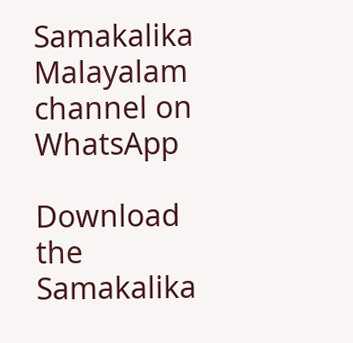Samakalika Malayalam channel on WhatsApp

Download the Samakalika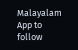Malayalam App to follow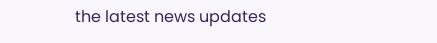the latest news updates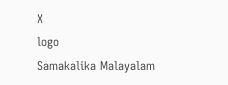X
logo
Samakalika Malayalam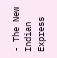- The New Indian Express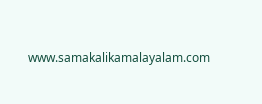www.samakalikamalayalam.com